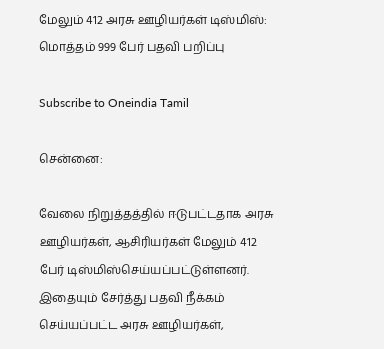மேலும் 412 அரசு ஊழியர்கள் டிஸ்மிஸ்: மொத்தம் 999 பேர் பதவி பறிப்பு

Subscribe to Oneindia Tamil

சென்னை:

வேலை நிறுத்தத்தில் ஈடுபட்டதாக அரசு ஊழியர்கள், ஆசிரியர்கள் மேலும் 412 பேர் டிஸ்மிஸ்செய்யப்பட்டுள்ளனர். இதையும் சேர்த்து பதவி நீக்கம் செய்யப்பட்ட அரசு ஊழியர்கள்,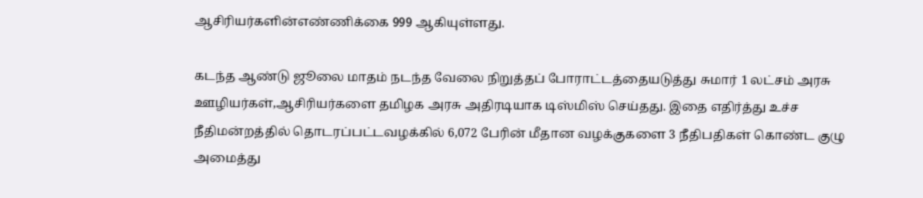ஆசிரியர்களின்எண்ணிக்கை 999 ஆகியுள்ளது.

கடந்த ஆண்டு ஜூலை மாதம் நடந்த வேலை நிறுத்தப் போராட்டத்தையடுத்து சுமார் 1 லட்சம் அரசு ஊழியர்கள்,ஆசிரியர்களை தமிழக அரசு அதிரடியாக டிஸ்மிஸ் செய்தது. இதை எதிர்த்து உச்ச நீதிமன்றத்தில் தொடரப்பட்டவழக்கில் 6,072 பேரின் மீதான வழக்குகளை 3 நீதிபதிகள் கொண்ட குழு அமைத்து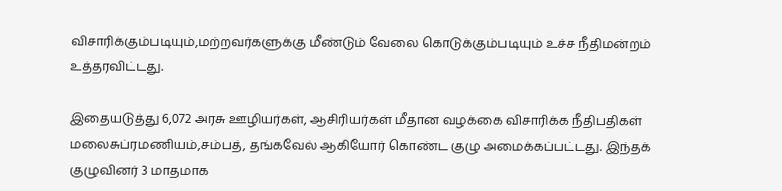விசாரிக்கும்படியும்,மற்றவர்களுக்கு மீண்டும் வேலை கொடுக்கும்படியும் உச்ச நீதிமன்றம் உத்தரவிட்டது.

இதையடுத்து 6,072 அரசு ஊழியர்கள், ஆசிரியர்கள் மீதான வழக்கை விசாரிக்க நீதிபதிகள் மலைசுப்ரமணியம்,சம்பத், தங்கவேல் ஆகியோர் கொண்ட குழு அமைக்கப்பட்டது. இந்தக் குழுவினர் 3 மாதமாக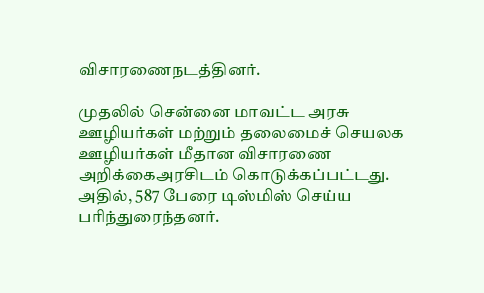விசாரணைநடத்தினர்.

முதலில் சென்னை மாவட்ட அரசு ஊழியர்கள் மற்றும் தலைமைச் செயலக ஊழியர்கள் மீதான விசாரணை அறிக்கைஅரசிடம் கொடுக்கப்பட்டது. அதில், 587 பேரை டிஸ்மிஸ் செய்ய பரிந்துரைந்தனர்.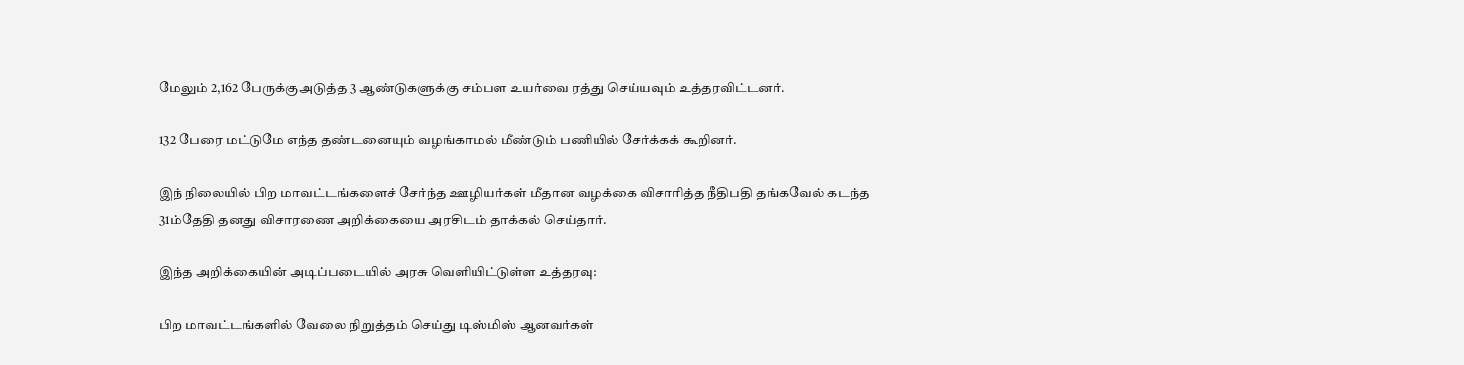மேலும் 2,162 பேருக்குஅடுத்த 3 ஆண்டுகளுக்கு சம்பள உயர்வை ரத்து செய்யவும் உத்தரவிட்டனர்.

132 பேரை மட்டுமே எந்த தண்டனையும் வழங்காமல் மீண்டும் பணியில் சேர்க்கக் கூறினர்.

இந் நிலையில் பிற மாவட்டங்களைச் சேர்ந்த ஊழியர்கள் மீதான வழக்கை விசாரித்த நீதிபதி தங்கவேல் கடந்த 31ம்தேதி தனது விசாரணை அறிக்கையை அரசிடம் தாக்கல் செய்தார்.

இந்த அறிக்கையின் அடிப்படையில் அரசு வெளியிட்டுள்ள உத்தரவு:

பிற மாவட்டங்களில் வேலை நிறுத்தம் செய்து டிஸ்மிஸ் ஆனவர்கள்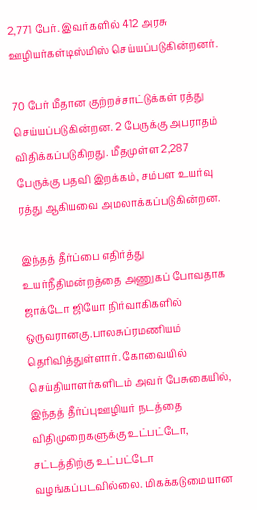2,771 பேர். இவர்களில் 412 அரசு ஊழியர்கள்டிஸ்மிஸ் செய்யப்படுகின்றனர்.

70 பேர் மீதான குற்றச்சாட்டுக்கள் ரத்து செய்யப்படுகின்றன. 2 பேருக்கு அபராதம் விதிக்கப்படுகிறது. மீதமுள்ள2,287 பேருக்கு பதவி இறக்கம், சம்பள உயர்வு ரத்து ஆகியவை அமலாக்கப்படுகின்றன.

இந்தத் தீர்ப்பை எதிர்த்து உயர்நீதிமன்றத்தை அணுகப் போவதாக ஜாக்டோ ஜியோ நிர்வாகிகளில் ஒருவரானகு.பாலசுப்ரமணியம் தெரிவித்துள்ளார். கோவையில் செய்தியாளர்களிடம் அவர் பேசுகையில், இந்தத் தீர்ப்புஊழியர் நடத்தை விதிமுறைகளுக்கு உட்பட்டோ, சட்டத்திற்கு உட்பட்டோ வழங்கப்படவில்லை. மிகக்கடுமையான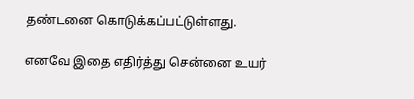தண்டனை கொடுக்கப்பட்டுள்ளது.

எனவே இதை எதிர்த்து சென்னை உயர்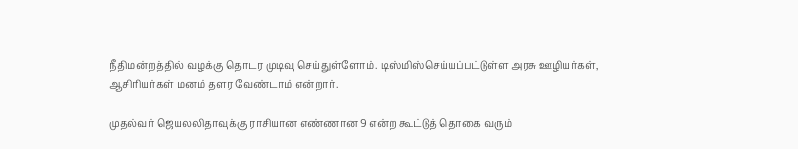நீதிமன்றத்தில் வழக்கு தொடர முடிவு செய்துள்ளோம். டிஸ்மிஸ்செய்யப்பட்டுள்ள அரசு ஊழியர்கள், ஆசிரியர்கள் மனம் தளர வேண்டாம் என்றார்.

முதல்வர் ஜெயலலிதாவுக்கு ராசியான எண்ணான 9 என்ற கூட்டுத் தொகை வரும்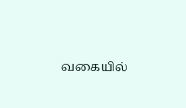வகையில்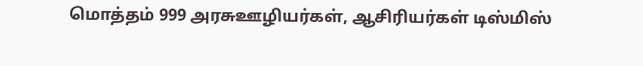மொத்தம் 999 அரசுஊழியர்கள், ஆசிரியர்கள் டிஸ்மிஸ்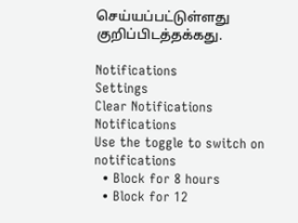செய்யப்பட்டுள்ளது குறிப்பிடத்தக்கது.

Notifications
Settings
Clear Notifications
Notifications
Use the toggle to switch on notifications
  • Block for 8 hours
  • Block for 12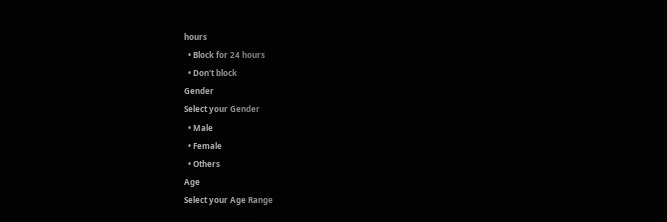hours
  • Block for 24 hours
  • Don't block
Gender
Select your Gender
  • Male
  • Female
  • Others
Age
Select your Age Range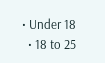• Under 18
  • 18 to 25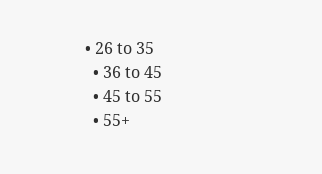• 26 to 35
  • 36 to 45
  • 45 to 55
  • 55+